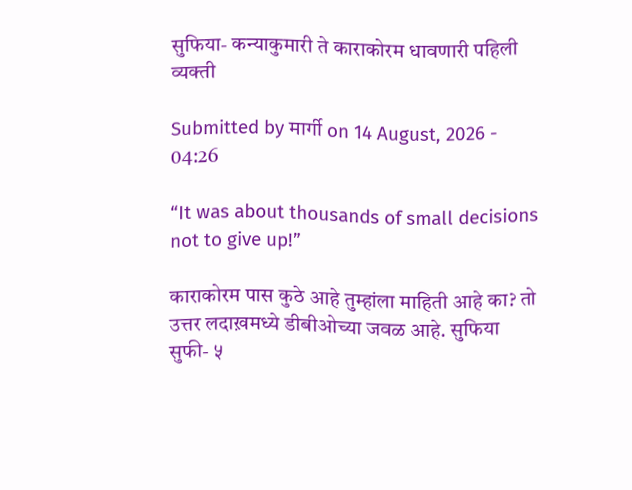सुफिया- कन्याकुमारी ते काराकोरम धावणारी पहिली व्यक्ती

Submitted by मार्गी on 14 August, 2026 - 04:26

“It was about thousands of small decisions not to give up!”

काराकोरम पास कुठे आहे तुम्हांला माहिती आहे का? तो उत्तर लदाख़मध्ये डीबीओच्या जवळ आहे. सुफिया सुफी- ५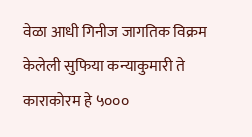वेळा आधी गिनीज जागतिक विक्रम केलेली सुफिया कन्याकुमारी ते काराकोरम हे ५०००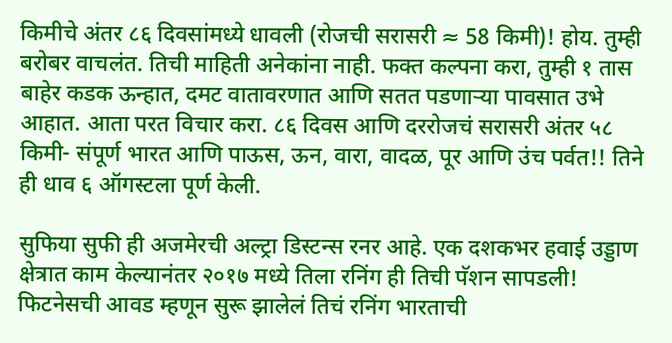किमीचे अंतर ८६ दिवसांमध्ये धावली (रोजची सरासरी ≈ 58 किमी)! होय. तुम्ही बरोबर वाचलंत. तिची माहिती अनेकांना नाही. फक्त कल्पना करा, तुम्ही १ तास बाहेर कडक ऊन्हात, दमट वातावरणात आणि सतत पडणार्‍या पावसात उभे आहात. आता परत विचार करा. ८६ दिवस आणि दररोजचं सरासरी अंतर ५८ किमी- संपूर्ण भारत आणि पाऊस, ऊन, वारा, वादळ, पूर आणि उंच पर्वत!! तिने ही धाव ६ ऑगस्टला पूर्ण केली.

सुफिया सुफी ही अजमेरची अल्ट्रा डिस्टन्स रनर आहे. एक दशकभर हवाई उड्डाण क्षेत्रात काम केल्यानंतर २०१७ मध्ये तिला रनिंग ही तिची पॅशन सापडली! फिटनेसची आवड म्हणून सुरू झालेलं तिचं रनिंग भारताची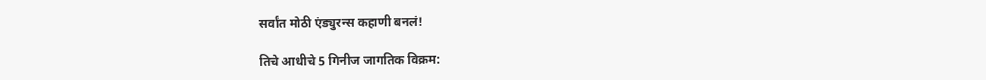सर्वांत मोठी एंड्युरन्स कहाणी बनलं!

तिचे आधीचे 5 गिनीज जागतिक विक्रम: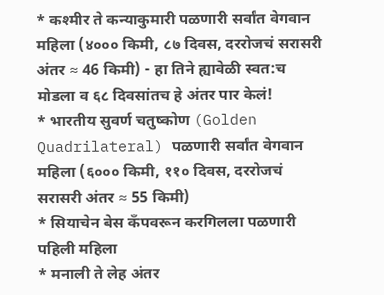* कश्मीर ते कन्याकुमारी पळणारी सर्वांत वेगवान महिला (४००० किमी, ८७ दिवस, दररोजचं सरासरी अंतर ≈ 46 किमी) - हा तिने ह्यावेळी‌ स्वत:च मोडला व ६८ दिवसांतच हे अंतर पार केलं!
* भारतीय सुवर्ण चतुष्कोण (Golden Quadrilateral) पळणारी सर्वांत वेगवान महिला (६००० किमी, ११० दिवस, दररोजचं सरासरी अंतर ≈ 55 किमी)
* सियाचेन बेस कँपवरून करगिलला पळणारी पहिली महिला
* मनाली ते लेह अंतर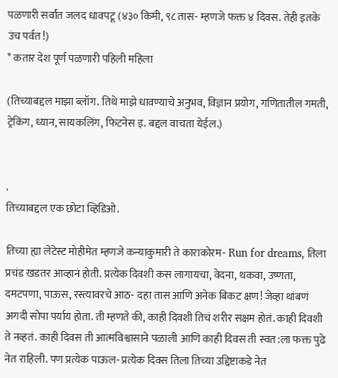पळणारी सर्वांत जलद धावपटू (४३० किमी, ९८ तास- म्हणजे फक्त ४ दिवस. तेही इतके उंच पर्वत!)
* कतार देश पूर्ण पळणारी पहिली महिला

(तिच्याबद्दल माझा ब्लॉग. तिथे माझे धावण्याचे अनुभव, विज्ञान प्रयोग, गणितातील गमती, ट्रेकिंग, ध्यान, सायकलिंग, फिटनेस इ. बद्दल वाचता येईल.)


.
तिच्याबद्दल एक छोटा व्हिडिओ.

तिच्या ह्या लेटेस्ट मोहीमेत म्हणजे कन्याकुमारी ते काराकोरम- Run for dreams, तिला प्रचंड खडतर आव्हानं होती. प्रत्येक दिवशी कस लागायचा, वेदना, थकवा, उष्णता, दमटपणा, पाऊस, रस्त्यावरचे आठ- दहा तास आणि अनेक बिकट क्षण! जेव्हा थांबणं अगदी सोपा पर्याय होता. ती म्हणते की, काही दिवशी तिचं शरीर सक्षम होतं. काही दिवशी ते नव्हतं. काही दिवस ती आत्मविश्वासाने पळाली आणि काही दिवस ती स्वत:ला फक्त पुढे नेत राहिली. पण प्रत्येक पाऊल- प्रत्येक दिवस तिला तिच्या उद्दिष्टाकडे नेत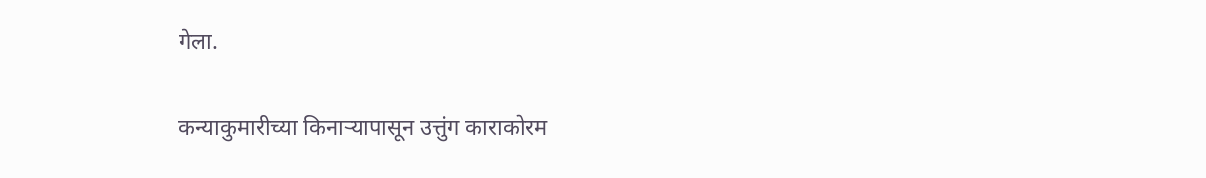गेला.

कन्याकुमारीच्या किनार्‍यापासून उत्तुंग काराकोरम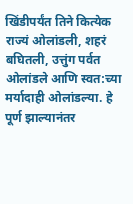खिंडीपर्यंत तिने कित्येक राज्यं ओलांडली, शहरं बघितली, उत्तुंग पर्वत ओलांडले आणि स्वत:च्या मर्यादाही ओलांडल्या. हे पूर्ण झाल्यानंतर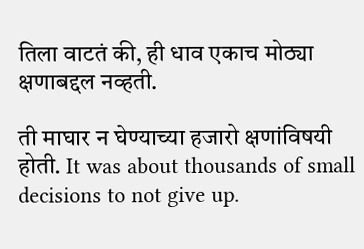तिला वाटतं की, ही धाव एकाच मोठ्या क्षणाबद्दल नव्हती.

ती माघार न घेण्याच्या हजारो क्षणांविषयी होती. It was about thousands of small decisions to not give up.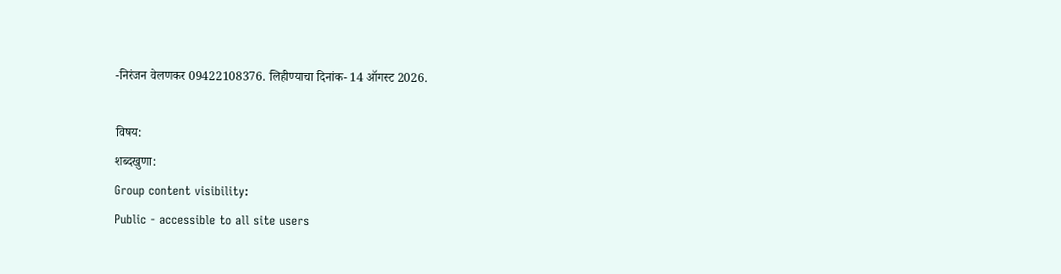-निरंजन वेलणकर 09422108376. लिहीण्याचा दिनांक- 14 ऑगस्ट 2026.

विषय:
शब्दखुणा:
Group content visibility:
Public - accessible to all site users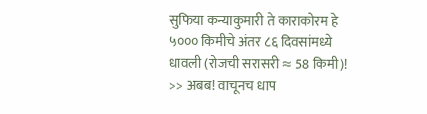सुफिया कन्याकुमारी ते काराकोरम हे ५००० किमीचे अंतर ८६ दिवसांमध्ये धावली (रोजची सरासरी ≈ 58 किमी)! >> अबब! वाचूनच धाप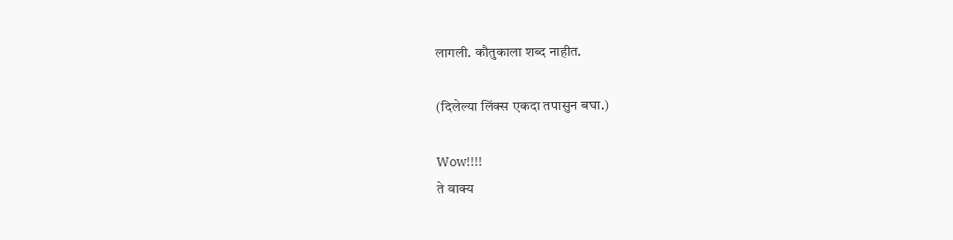लागली. कौतुकाला शब्द नाहीत.

(दिलेल्या लिंक्स एकदा तपासुन बघा.)

Wow!!!!
ते वाक्य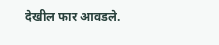देखील फार आवडले.